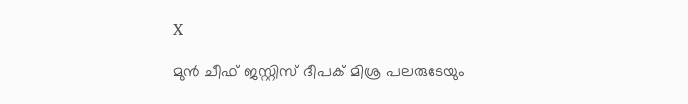X

മുന്‍ ചീഫ് ജസ്റ്റിസ് ദീപക് മിശ്ര പലരുടേയും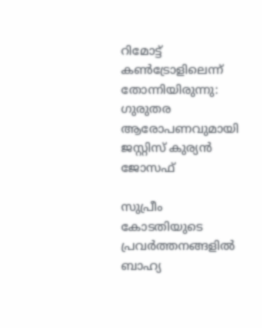റിമോട്ട് കണ്‍ട്രോളിലെന്ന് തോന്നിയിരുന്നു: ഗുരുതര ആരോപണവുമായി ജസ്റ്റിസ് കുര്യന്‍ ജോസഫ്‌

സുപ്രീം കോടതിയുടെ പ്രവര്‍ത്തനങ്ങളില്‍ ബാഹ്യ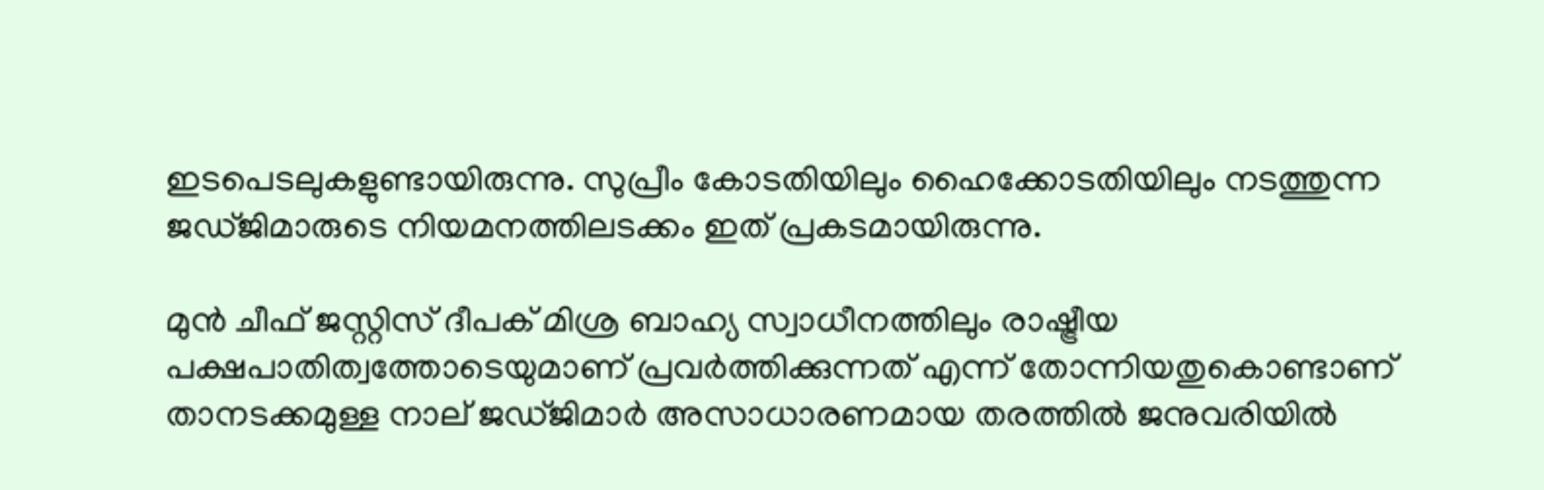ഇടപെടലുകളുണ്ടായിരുന്നു. സുപ്രീം കോടതിയിലും ഹൈക്കോടതിയിലും നടത്തുന്ന ജഡ്ജിമാരുടെ നിയമനത്തിലടക്കം ഇത് പ്രകടമായിരുന്നു.

മുന്‍ ചീഫ് ജസ്റ്റിസ് ദീപക് മിശ്ര ബാഹ്യ സ്വാധീനത്തിലും രാഷ്ട്രീയ പക്ഷപാതിത്വത്തോടെയുമാണ് പ്രവര്‍ത്തിക്കുന്നത് എന്ന് തോന്നിയതുകൊണ്ടാണ് താനടക്കമുള്ള നാല് ജഡ്ജിമാര്‍ അസാധാരണമായ തരത്തില്‍ ജനുവരിയില്‍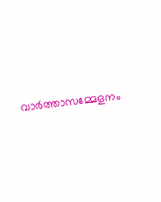വാര്‍ത്താസമ്മേളനം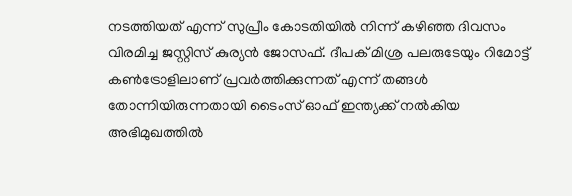നടത്തിയത് എന്ന് സുപ്രീം കോടതിയില്‍ നിന്ന് കഴിഞ്ഞ ദിവസം വിരമിച്ച ജസ്റ്റിസ് കുര്യന്‍ ജോസഫ്. ദീപക് മിശ്ര പലരുടേയും റിമോട്ട് കണ്‍ട്രോളിലാണ് പ്രവര്‍ത്തിക്കുന്നത് എന്ന് തങ്ങള്‍ തോന്നിയിരുന്നതായി ടൈംസ് ഓഫ് ഇന്ത്യക്ക് നല്‍കിയ അഭിമുഖത്തില്‍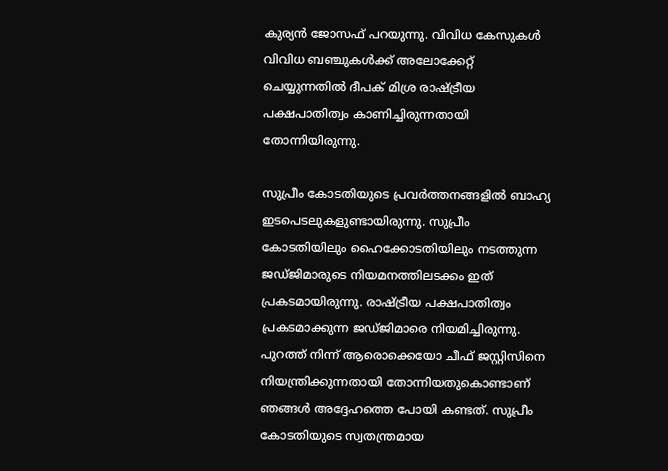കുര്യന്‍ ജോസഫ് പറയുന്നു. വിവിധ കേസുകള്‍ വിവിധ ബഞ്ചുകള്‍ക്ക് അലോക്കേറ്റ് ചെയ്യുന്നതില്‍ ദീപക് മിശ്ര രാഷ്ട്രീയ പക്ഷപാതിത്വം കാണിച്ചിരുന്നതായി തോന്നിയിരുന്നു.

സുപ്രീം കോടതിയുടെ പ്രവര്‍ത്തനങ്ങളില്‍ ബാഹ്യ ഇടപെടലുകളുണ്ടായിരുന്നു. സുപ്രീം കോടതിയിലും ഹൈക്കോടതിയിലും നടത്തുന്ന ജഡ്ജിമാരുടെ നിയമനത്തിലടക്കം ഇത് പ്രകടമായിരുന്നു. രാഷ്ട്രീയ പക്ഷപാതിത്വം പ്രകടമാക്കുന്ന ജഡ്ജിമാരെ നിയമിച്ചിരുന്നു. പുറത്ത് നിന്ന് ആരൊക്കെയോ ചീഫ് ജസ്റ്റിസിനെ നിയന്ത്രിക്കുന്നതായി തോന്നിയതുകൊണ്ടാണ് ഞങ്ങള്‍ അദ്ദേഹത്തെ പോയി കണ്ടത്. സുപ്രീം കോടതിയുടെ സ്വതന്ത്രമായ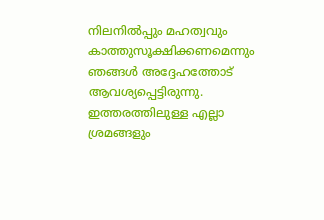നിലനില്‍പ്പും മഹത്വവും കാത്തുസൂക്ഷിക്കണമെന്നും ഞങ്ങള്‍ അദ്ദേഹത്തോട് ആവശ്യപ്പെട്ടിരുന്നു. ഇത്തരത്തിലുള്ള എല്ലാ ശ്രമങ്ങളും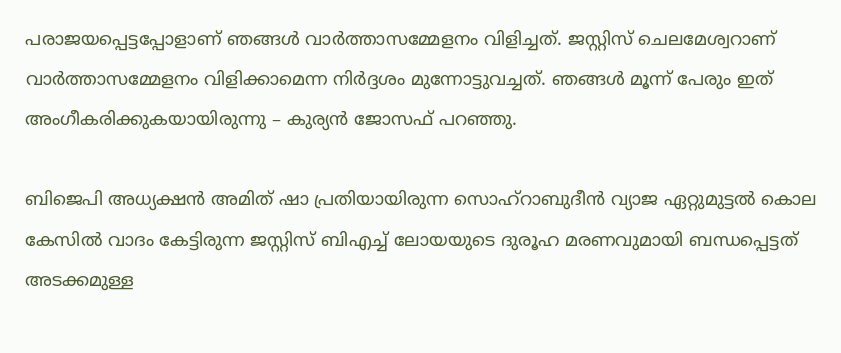പരാജയപ്പെട്ടപ്പോളാണ് ഞങ്ങള്‍ വാര്‍ത്താസമ്മേളനം വിളിച്ചത്. ജസ്റ്റിസ് ചെലമേശ്വറാണ് വാര്‍ത്താസമ്മേളനം വിളിക്കാമെന്ന നിര്‍ദ്ദശം മുന്നോട്ടുവച്ചത്. ഞങ്ങള്‍ മൂന്ന് പേരും ഇത് അംഗീകരിക്കുകയായിരുന്നു – കുര്യന്‍ ജോസഫ് പറഞ്ഞു.

ബിജെപി അധ്യക്ഷന്‍ അമിത് ഷാ പ്രതിയായിരുന്ന സൊഹ്‌റാബുദീന്‍ വ്യാജ ഏറ്റുമുട്ടല്‍ കൊല കേസില്‍ വാദം കേട്ടിരുന്ന ജസ്റ്റിസ് ബിഎച്ച് ലോയയുടെ ദുരൂഹ മരണവുമായി ബന്ധപ്പെട്ടത് അടക്കമുള്ള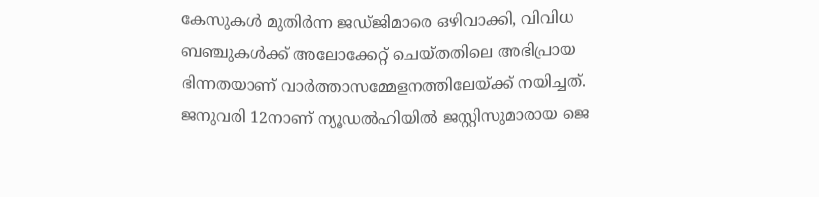കേസുകള്‍ മുതിര്‍ന്ന ജഡ്ജിമാരെ ഒഴിവാക്കി, വിവിധ ബഞ്ചുകള്‍ക്ക് അലോക്കേറ്റ് ചെയ്തതിലെ അഭിപ്രായ ഭിന്നതയാണ് വാര്‍ത്താസമ്മേളനത്തിലേയ്ക്ക് നയിച്ചത്. ജനുവരി 12നാണ് ന്യൂഡല്‍ഹിയില്‍ ജസ്റ്റിസുമാരായ ജെ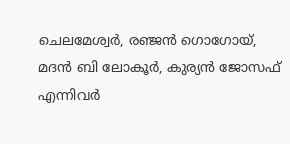ചെലമേശ്വര്‍, രഞ്ജന്‍ ഗൊഗോയ്, മദന്‍ ബി ലോകൂര്‍, കുര്യന്‍ ജോസഫ് എന്നിവര്‍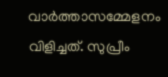വാര്‍ത്താസമ്മേളനം വിളിച്ചത്. സുപ്രീം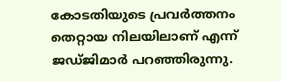കോടതിയുടെ പ്രവര്‍ത്തനം തെറ്റായ നിലയിലാണ് എന്ന് ജഡ്ജിമാര്‍ പറഞ്ഞിരുന്നു.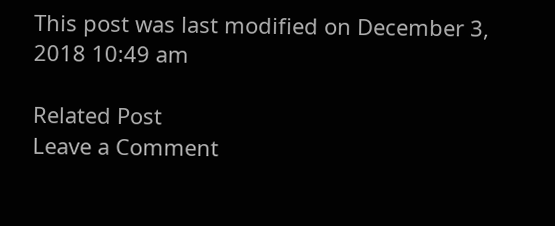This post was last modified on December 3, 2018 10:49 am

Related Post
Leave a Comment